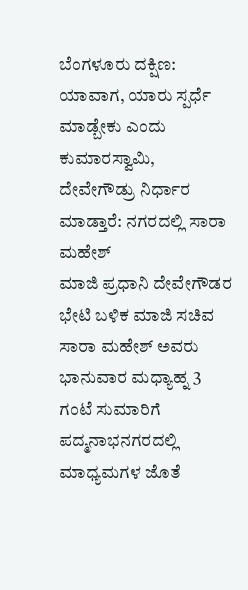ಬೆಂಗಳೂರು ದಕ್ಷಿಣ: ಯಾವಾಗ, ಯಾರು ಸ್ಪರ್ಧೆ ಮಾಡ್ಬೇಕು ಎಂದು ಕುಮಾರಸ್ವಾಮಿ, ದೇವೇಗೌಡ್ರು ನಿರ್ಧಾರ ಮಾಡ್ತಾರೆ: ನಗರದಲ್ಲಿ ಸಾರಾ ಮಹೇಶ್
ಮಾಜಿ ಪ್ರಧಾನಿ ದೇವೇಗೌಡರ ಭೇಟಿ ಬಳಿಕ ಮಾಜಿ ಸಚಿವ ಸಾರಾ ಮಹೇಶ್ ಅವರು ಭಾನುವಾರ ಮಧ್ಯಾಹ್ನ 3 ಗಂಟೆ ಸುಮಾರಿಗೆ ಪದ್ಮನಾಭನಗರದಲ್ಲಿ ಮಾಧ್ಯಮಗಳ ಜೊತೆ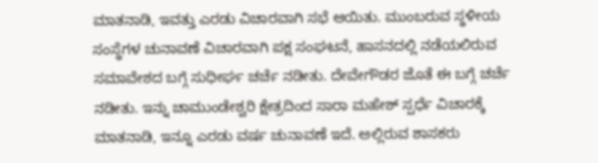ಮಾತನಾಡಿ, ಇವತ್ತು ಎರಡು ವಿಚಾರವಾಗಿ ಸಭೆ ಆಯಿತು. ಮುಂಬರುವ ಸ್ಥಳೀಯ ಸಂಸ್ಥೆಗಳ ಚುನಾವಣೆ ವಿಚಾರವಾಗಿ ಪಕ್ಷ ಸಂಘಟನೆ, ಹಾಸನದಲ್ಲಿ ನಡೆಯಲಿರುವ ಸಮಾವೇಶದ ಬಗ್ಗೆ ಸುಧೀರ್ಘ ಚರ್ಚೆ ನಡೀತು. ದೇವೇಗೌಡರ ಜೊತೆ ಈ ಬಗ್ಗೆ ಚರ್ಚೆ ನಡೀತು. ಇನ್ನು ಚಾಮುಂಡೇಶ್ವರಿ ಕ್ಷೇತ್ರದಿಂದ ಸಾರಾ ಮಹೇಶ್ ಸ್ಪರ್ಧೆ ವಿಚಾರಕ್ಕೆ ಮಾತನಾಡಿ, ಇನ್ನೂ ಎರಡು ವರ್ಷ ಚುನಾವಣೆ ಇದೆ. ಅಲ್ಲಿರುವ ಶಾಸಕರು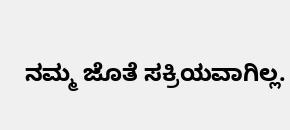ನಮ್ಮ ಜೊತೆ ಸಕ್ರಿಯವಾಗಿಲ್ಲ.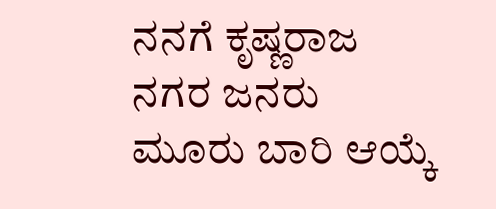ನನಗೆ ಕೃಷ್ಣರಾಜ ನಗರ ಜನರು ಮೂರು ಬಾರಿ ಆಯ್ಕೆ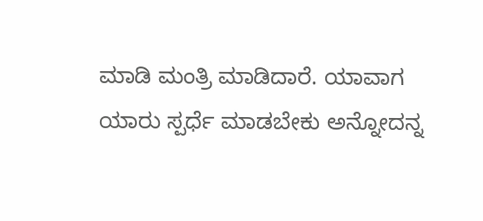ಮಾಡಿ ಮಂತ್ರಿ ಮಾಡಿದಾರೆ. ಯಾವಾಗ ಯಾರು ಸ್ಪರ್ಧೆ ಮಾಡಬೇಕು ಅನ್ನೋದನ್ನ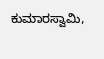ಕುಮಾರಸ್ವಾಮಿ,